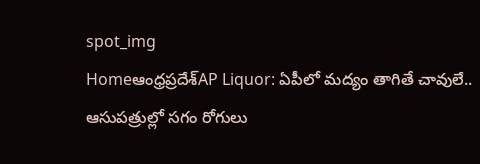spot_img
Homeఆంధ్రప్రదేశ్‌AP Liquor: ఏపీలో మద్యం తాగితే చావులే.. ఆసుపత్రుల్లో సగం రోగులు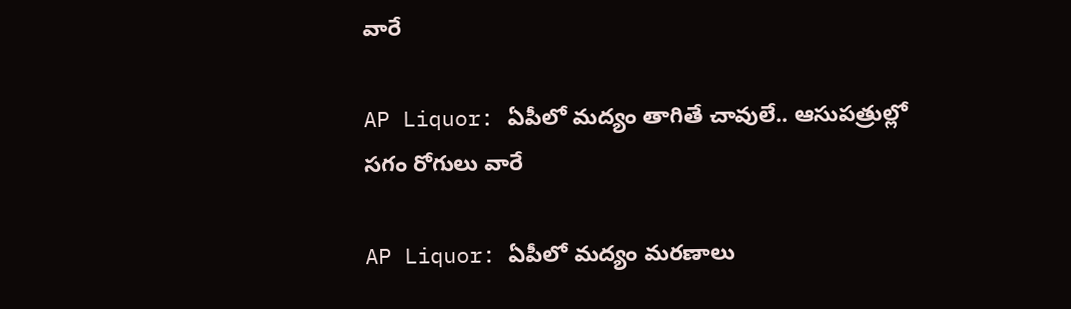వారే

AP Liquor: ఏపీలో మద్యం తాగితే చావులే.. ఆసుపత్రుల్లో సగం రోగులు వారే

AP Liquor: ఏపీలో మద్యం మరణాలు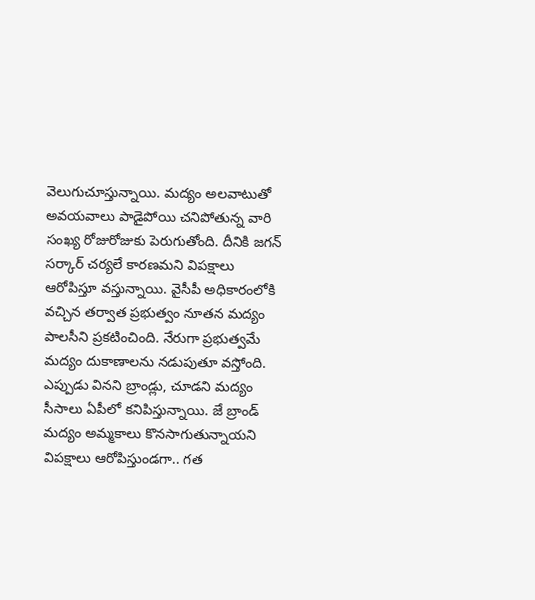వెలుగుచూస్తున్నాయి. మద్యం అలవాటుతో అవయవాలు పాడైపోయి చనిపోతున్న వారి సంఖ్య రోజురోజుకు పెరుగుతోంది. దీనికి జగన్ సర్కార్ చర్యలే కారణమని విపక్షాలు ఆరోపిస్తూ వస్తున్నాయి. వైసీపీ అధికారంలోకి వచ్చిన తర్వాత ప్రభుత్వం నూతన మద్యం పాలసీని ప్రకటించింది. నేరుగా ప్రభుత్వమే మద్యం దుకాణాలను నడుపుతూ వస్తోంది. ఎప్పుడు వినని బ్రాండ్లు, చూడని మద్యం సీసాలు ఏపీలో కనిపిస్తున్నాయి. జే బ్రాండ్ మద్యం అమ్మకాలు కొనసాగుతున్నాయని విపక్షాలు ఆరోపిస్తుండగా.. గత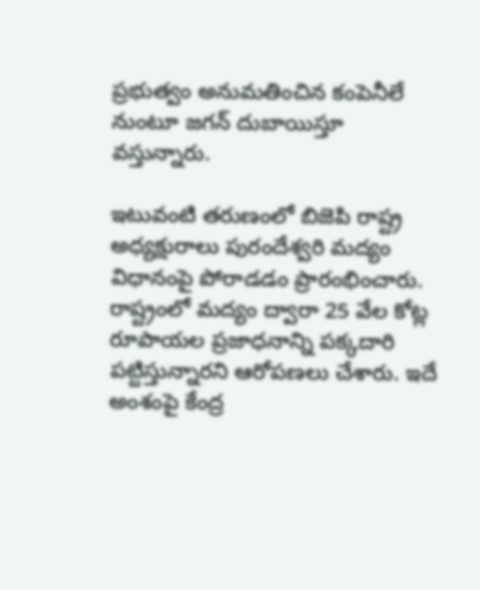ప్రభుత్వం అనుమతించిన కంపెనీలే నుంటూ జగన్ దుబాయిస్తూ వస్తున్నారు.

ఇటువంటి తరుణంలో బిజెపి రాష్ట్ర అధ్యక్షురాలు పురందేశ్వరి మద్యం విధానంపై పోరాడడం ప్రారంభించారు. రాష్ట్రంలో మద్యం ద్వారా 25 వేల కోట్ల రూపాయల ప్రజాధనాన్ని పక్కదారి పట్టిస్తున్నారని ఆరోపణలు చేశారు. ఇదే అంశంపై కేంద్ర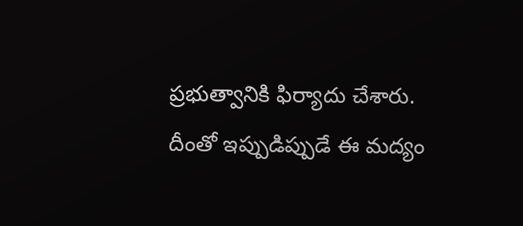ప్రభుత్వానికి ఫిర్యాదు చేశారు. దీంతో ఇప్పుడిప్పుడే ఈ మద్యం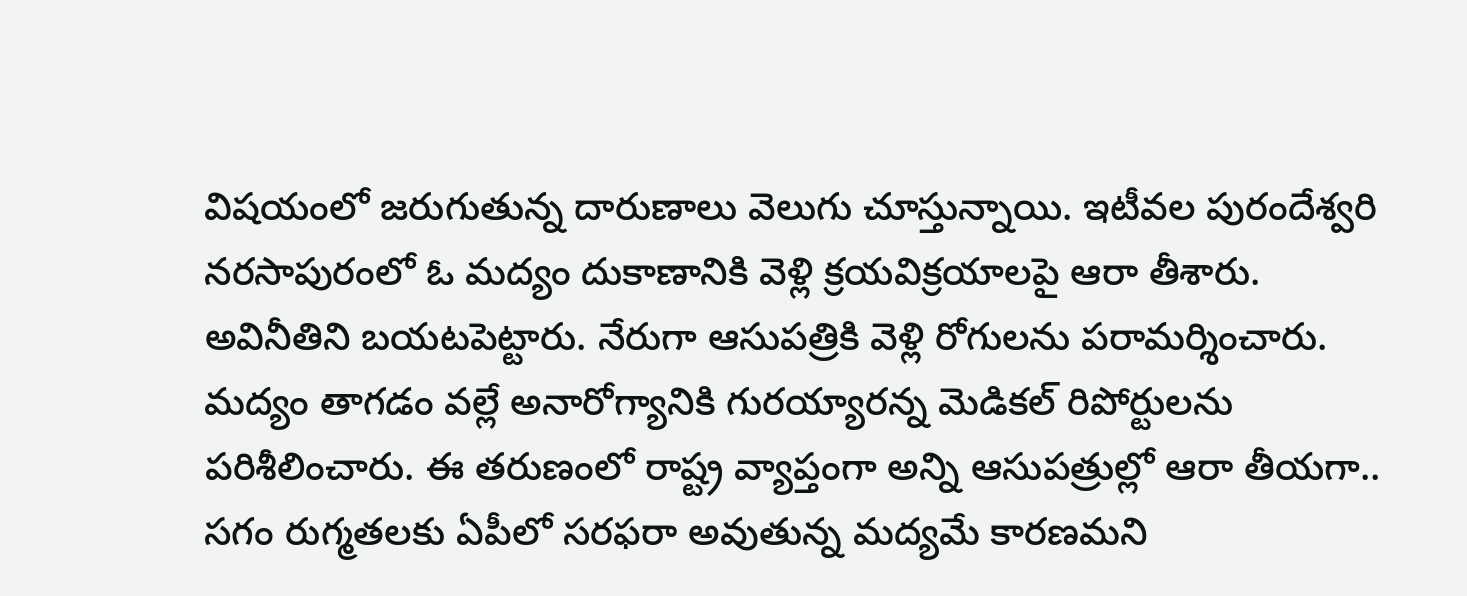విషయంలో జరుగుతున్న దారుణాలు వెలుగు చూస్తున్నాయి. ఇటీవల పురందేశ్వరి నరసాపురంలో ఓ మద్యం దుకాణానికి వెళ్లి క్రయవిక్రయాలపై ఆరా తీశారు. అవినీతిని బయటపెట్టారు. నేరుగా ఆసుపత్రికి వెళ్లి రోగులను పరామర్శించారు. మద్యం తాగడం వల్లే అనారోగ్యానికి గురయ్యారన్న మెడికల్ రిపోర్టులను పరిశీలించారు. ఈ తరుణంలో రాష్ట్ర వ్యాప్తంగా అన్ని ఆసుపత్రుల్లో ఆరా తీయగా.. సగం రుగ్మతలకు ఏపీలో సరఫరా అవుతున్న మద్యమే కారణమని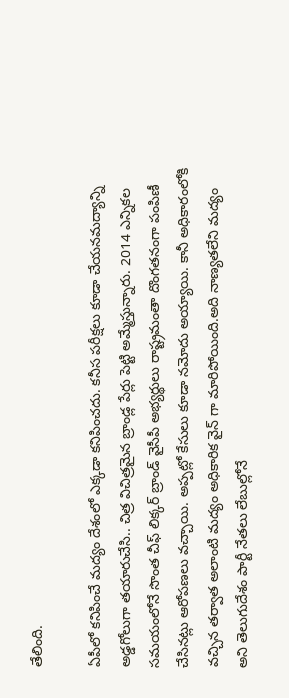తేలింది.

ఏపీలో కనిపించే మద్యం దేశంలో ఎక్కడా కనిపించదు. కనీస పరీక్షలు కూడా చేయనమద్యాన్ని అడ్డగోలుగా తయారుచేసి.. చిత్ర విచిత్రమైన బ్రాండ్ల పేర్లు పెట్టి అమ్మేస్తున్నారు. 2014 ఎన్నికల సమయంలోనే సొంత చీఫ్ లిక్కర్ బ్రాండ్ వైసీపీ అభ్యర్థులు రాష్ట్రమంతా దొంగతనంగా పంపిణీ చేసినట్లు ఆరోపణలు వచ్చాయి. అప్పట్లో కేసులు కూడా నమోదు అయ్యాయి. కానీ అధికారంలోకి వచ్చిన తర్వాత అలాంటి మద్యం అధికారిక వైన్ గా మారిపోయింది.అది నాణ్యతలేని మద్యం అని తెలుగుదేశం పార్టీ నేతలు లేబుల్లోనే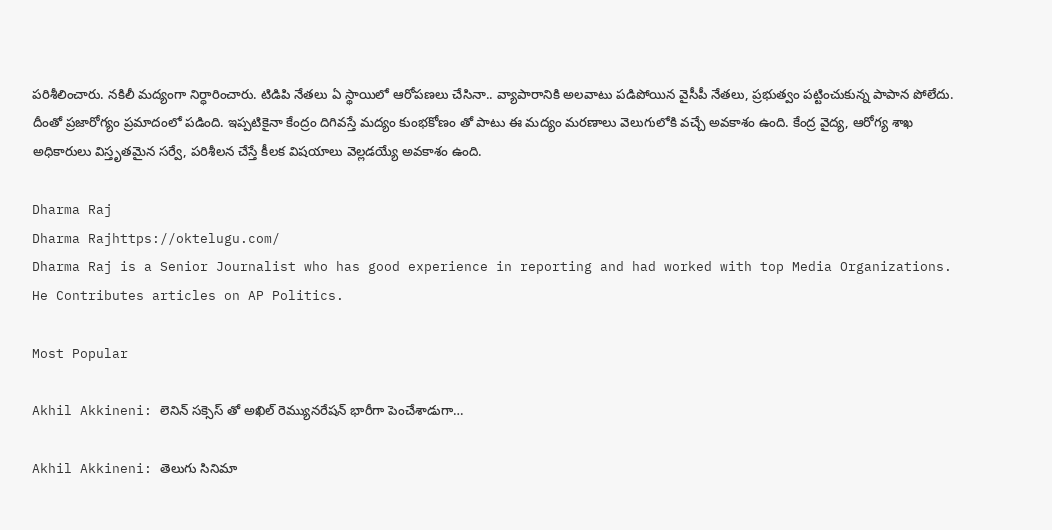పరిశీలించారు. నకిలీ మద్యంగా నిర్ధారించారు. టిడిపి నేతలు ఏ స్థాయిలో ఆరోపణలు చేసినా.. వ్యాపారానికి అలవాటు పడిపోయిన వైసీపీ నేతలు, ప్రభుత్వం పట్టించుకున్న పాపాన పోలేదు. దీంతో ప్రజారోగ్యం ప్రమాదంలో పడింది. ఇప్పటికైనా కేంద్రం దిగివస్తే మద్యం కుంభకోణం తో పాటు ఈ మద్యం మరణాలు వెలుగులోకి వచ్చే అవకాశం ఉంది. కేంద్ర వైద్య, ఆరోగ్య శాఖ అధికారులు విస్తృతమైన సర్వే, పరిశీలన చేస్తే కీలక విషయాలు వెల్లడయ్యే అవకాశం ఉంది.

Dharma Raj
Dharma Rajhttps://oktelugu.com/
Dharma Raj is a Senior Journalist who has good experience in reporting and had worked with top Media Organizations. He Contributes articles on AP Politics.

Most Popular

Akhil Akkineni: లెనిన్ సక్సెస్ తో అఖిల్ రెమ్యునరేషన్ భారీగా పెంచేశాడుగా…

Akhil Akkineni: తెలుగు సినిమా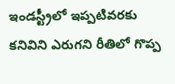ఇండస్ట్రీలో ఇప్పటివరకు కనివిని ఎరుగని రీతిలో గొప్ప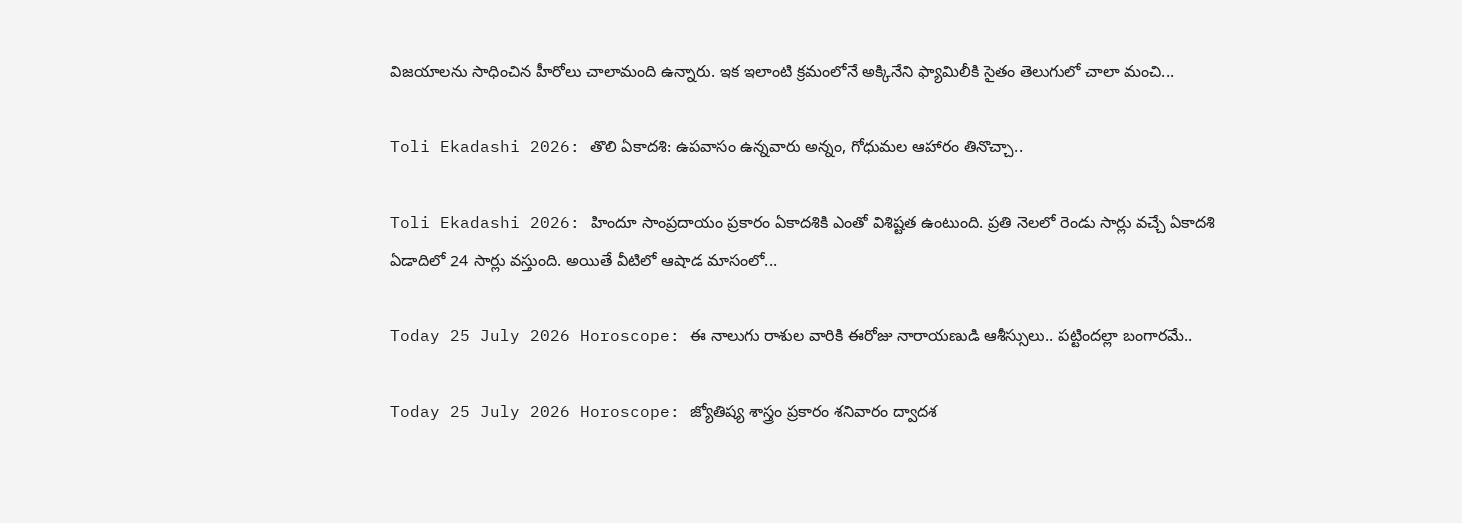విజయాలను సాధించిన హీరోలు చాలామంది ఉన్నారు. ఇక ఇలాంటి క్రమంలోనే అక్కినేని ఫ్యామిలీకి సైతం తెలుగులో చాలా మంచి...

Toli Ekadashi 2026: తొలి ఏకాదశి: ఉపవాసం ఉన్నవారు అన్నం, గోధుమల ఆహారం తినొచ్చా..

Toli Ekadashi 2026: హిందూ సాంప్రదాయం ప్రకారం ఏకాదశికి ఎంతో విశిష్టత ఉంటుంది. ప్రతి నెలలో రెండు సార్లు వచ్చే ఏకాదశి ఏడాదిలో 24 సార్లు వస్తుంది. అయితే వీటిలో ఆషాడ మాసంలో...

Today 25 July 2026 Horoscope: ఈ నాలుగు రాశుల వారికి ఈరోజు నారాయణుడి ఆశీస్సులు.. పట్టిందల్లా బంగారమే..

Today 25 July 2026 Horoscope: జ్యోతిష్య శాస్త్రం ప్రకారం శనివారం ద్వాదశ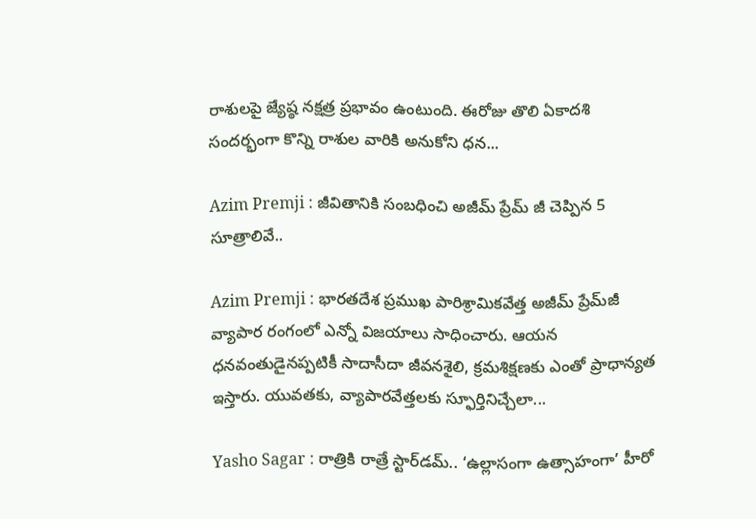రాశులపై జ్యేష్ఠ నక్షత్ర ప్రభావం ఉంటుంది. ఈరోజు తొలి ఏకాదశి సందర్భంగా కొన్ని రాశుల వారికి అనుకోని ధన...

Azim Premji : జీవితానికి సంబధించి అజీమ్ ప్రేమ్ జీ చెప్పిన 5 సూత్రాలివే..

Azim Premji : భారతదేశ ప్రముఖ పారిశ్రామికవేత్త అజీమ్ ప్రేమ్‌జీ వ్యాపార రంగంలో ఎన్నో విజయాలు సాధించారు. ఆయన ధనవంతుడైనప్పటికీ సాదాసీదా జీవనశైలి, క్రమశిక్షణకు ఎంతో ప్రాధాన్యత ఇస్తారు. యువతకు, వ్యాపారవేత్తలకు స్ఫూర్తినిచ్చేలా...

Yasho Sagar : రాత్రికి రాత్రే స్టార్‌డమ్.. ‘ఉల్లాసంగా ఉత్సాహంగా’ హీరో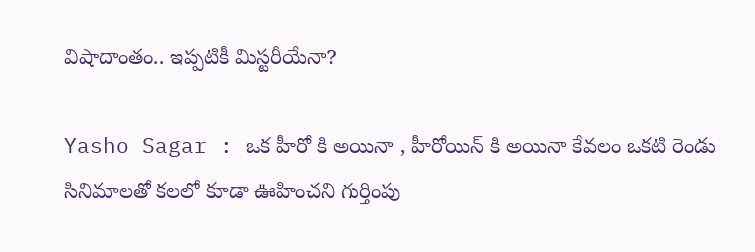విషాదాంతం.. ఇప్పటికీ మిస్టరీయేనా?

Yasho Sagar : ఒక హీరో కి అయినా , హీరోయిన్ కి అయినా కేవలం ఒకటి రెండు సినిమాలతో కలలో కూడా ఊహించని గుర్తింపు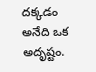దక్కడం అనేది ఒక అదృష్టం.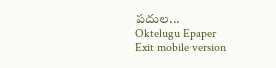పదుల...
Oktelugu Epaper
Exit mobile version